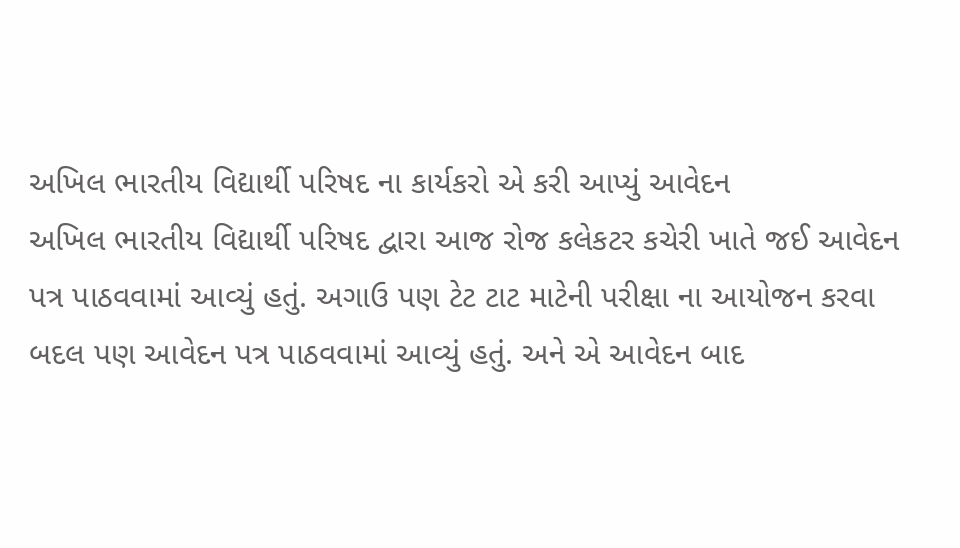અખિલ ભારતીય વિદ્યાર્થી પરિષદ ના કાર્યકરો એ કરી આપ્યું આવેદન
અખિલ ભારતીય વિદ્યાર્થી પરિષદ દ્વારા આજ રોજ કલેકટર કચેરી ખાતે જઈ આવેદન પત્ર પાઠવવામાં આવ્યું હતું. અગાઉ પણ ટેટ ટાટ માટેની પરીક્ષા ના આયોજન કરવા બદલ પણ આવેદન પત્ર પાઠવવામાં આવ્યું હતું. અને એ આવેદન બાદ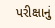પરીક્ષાનું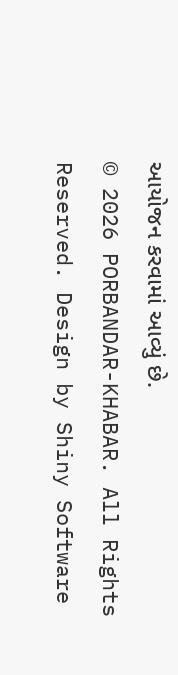આયોજન કરવામાં આવ્યું છે.
© 2026 PORBANDAR-KHABAR. All Rights Reserved. Design by Shiny Software